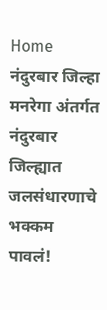Home नंदुरबार जिल्हा मनरेगा अंतर्गत नंदुरबार जिल्ह्यात जलसंधारणाचे भक्कम पावलं!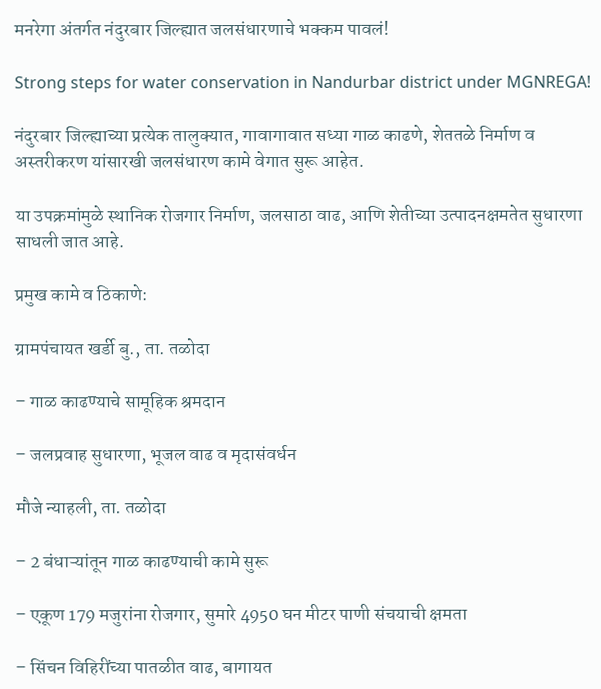मनरेगा अंतर्गत नंदुरबार जिल्ह्यात जलसंधारणाचे भक्कम पावलं!

Strong steps for water conservation in Nandurbar district under MGNREGA!

नंदुरबार जिल्ह्याच्या प्रत्येक तालुक्यात, गावागावात सध्या गाळ काढणे, शेततळे निर्माण व अस्तरीकरण यांसारखी जलसंधारण कामे वेगात सुरू आहेत.

या उपक्रमांमुळे स्थानिक रोजगार निर्माण, जलसाठा वाढ, आणि शेतीच्या उत्पादनक्षमतेत सुधारणा साधली जात आहे.

प्रमुख कामे व ठिकाणे:

ग्रामपंचायत खर्डी बु., ता. तळोदा

– गाळ काढण्याचे सामूहिक श्रमदान

– जलप्रवाह सुधारणा, भूजल वाढ व मृदासंवर्धन

मौजे न्याहली, ता. तळोदा

– 2 बंधाऱ्यांतून गाळ काढण्याची कामे सुरू

– एकूण 179 मजुरांना रोजगार, सुमारे 4950 घन मीटर पाणी संचयाची क्षमता

– सिंचन विहिरींच्या पातळीत वाढ, बागायत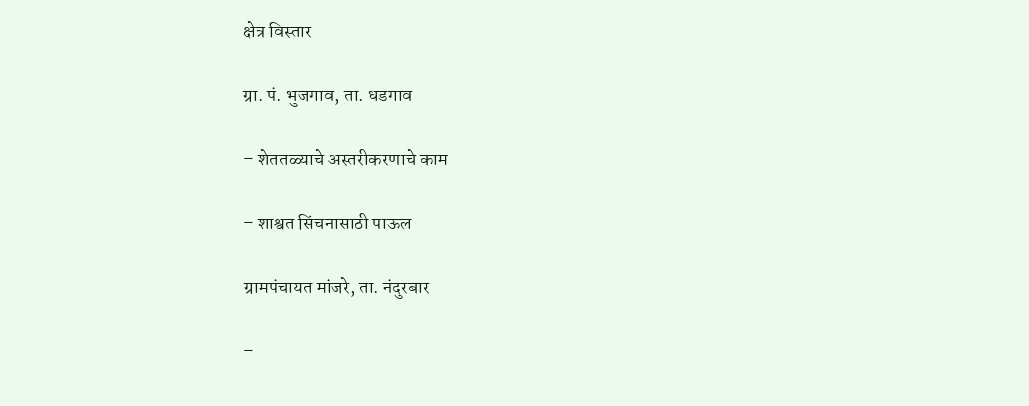क्षेत्र विस्तार

ग्रा. पं. भुजगाव, ता. धडगाव

– शेततळ्याचे अस्तरीकरणाचे काम

– शाश्वत सिंचनासाठी पाऊल

ग्रामपंचायत मांजरे, ता. नंदुरबार

–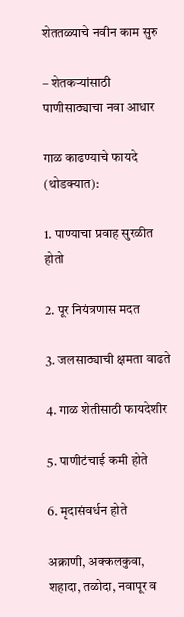शेततळ्याचे नवीन काम सुरु

– शेतकऱ्यांसाठी पाणीसाठ्याचा नवा आधार

गाळ काढण्याचे फायदे (थोडक्यात):

1. पाण्याचा प्रवाह सुरळीत होतो

2. पूर नियंत्रणास मदत

3. जलसाठ्याची क्षमता वाढते

4. गाळ शेतीसाठी फायदेशीर

5. पाणीटंचाई कमी होते

6. मृदासंवर्धन होते

अक्राणी, अक्कलकुवा, शहादा, तळोदा, नवापूर व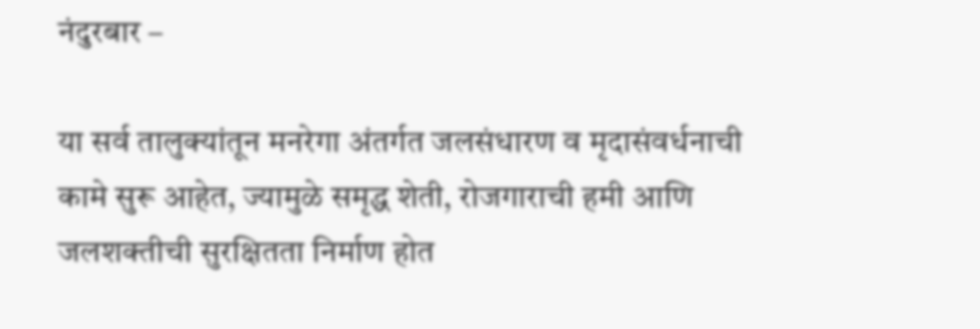नंदुरबार –

या सर्व तालुक्यांतून मनरेगा अंतर्गत जलसंधारण व मृदासंवर्धनाची कामे सुरू आहेत, ज्यामुळे समृद्ध शेती, रोजगाराची हमी आणि जलशक्तीची सुरक्षितता निर्माण होत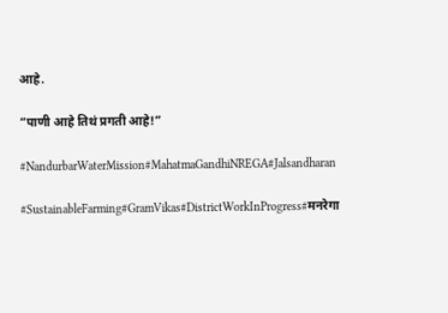आहे.

“पाणी आहे तिथं प्रगती आहे!”

#NandurbarWaterMission#MahatmaGandhiNREGA#Jalsandharan

#SustainableFarming#GramVikas#DistrictWorkInProgress#मनरेगा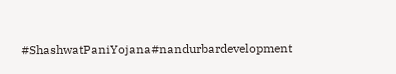#ShashwatPaniYojana#nandurbardevelopment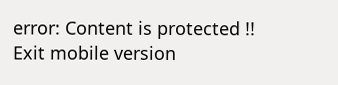error: Content is protected !!
Exit mobile version